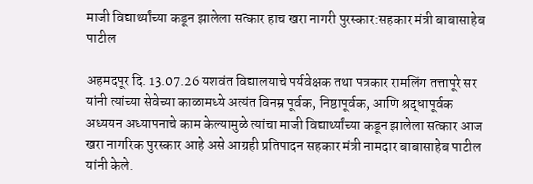माजी विद्यार्थ्यांच्या कडून झालेला सत्कार हाच खरा नागरी पुरस्कार:सहकार मंत्री बाबासाहेब पाटील

अहमदपूर दि. 13.07.26 यशवंत विद्यालयाचे पर्यवेक्षक तथा पत्रकार रामलिंग तत्तापूरे सर यांनी त्यांच्या सेवेच्या काळामध्ये अत्यंत विनम्र पूर्वक, निष्ठापूर्वक, आणि श्रद्धापूर्वक अध्ययन अध्यापनाचे काम केल्यामुळे त्यांचा माजी विद्यार्थ्यांच्या कडून झालेला सत्कार आज खरा नागरिक पुरस्कार आहे असे आग्रही प्रतिपादन सहकार मंत्री नामदार बाबासाहेब पाटील यांनी केले.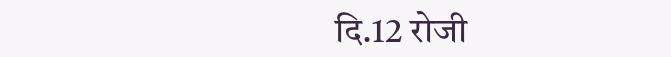दि.12 रोजी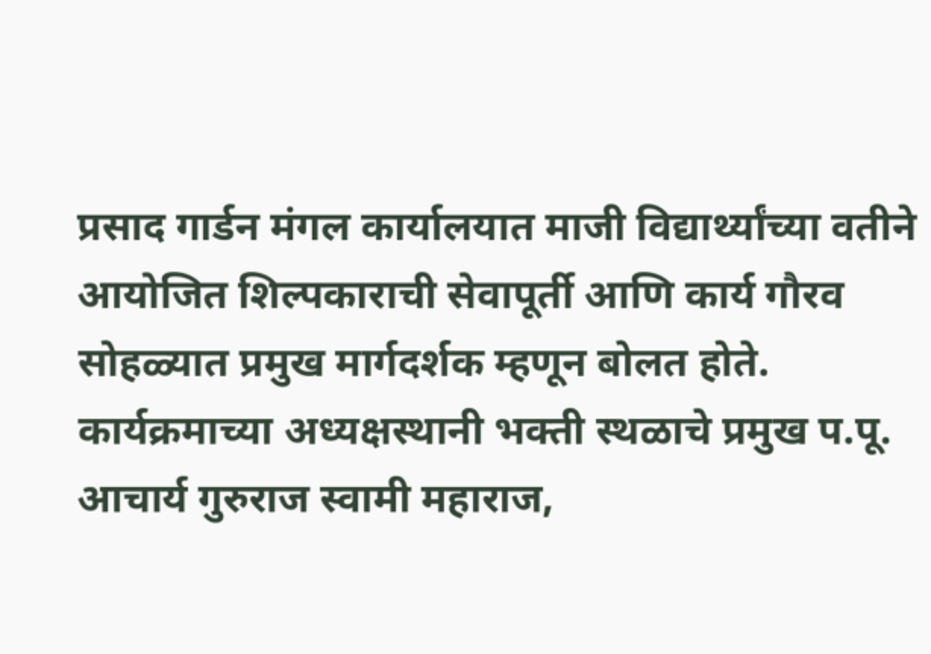प्रसाद गार्डन मंगल कार्यालयात माजी विद्यार्थ्यांच्या वतीने आयोजित शिल्पकाराची सेवापूर्ती आणि कार्य गौरव सोहळ्यात प्रमुख मार्गदर्शक म्हणून बोलत होते.
कार्यक्रमाच्या अध्यक्षस्थानी भक्ती स्थळाचे प्रमुख प.पू. आचार्य गुरुराज स्वामी महाराज,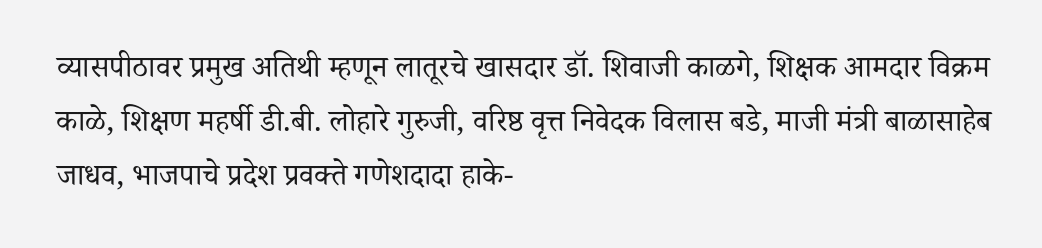व्यासपीठावर प्रमुख अतिथी म्हणून लातूरचे खासदार डॉ. शिवाजी काळगे, शिक्षक आमदार विक्रम काळे, शिक्षण महर्षी डी.बी. लोहारे गुरुजी, वरिष्ठ वृत्त निवेदक विलास बडे, माजी मंत्री बाळासाहेब जाधव, भाजपाचे प्रदेश प्रवक्ते गणेशदादा हाके-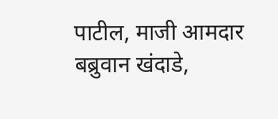पाटील, माजी आमदार बब्रुवान खंदाडे,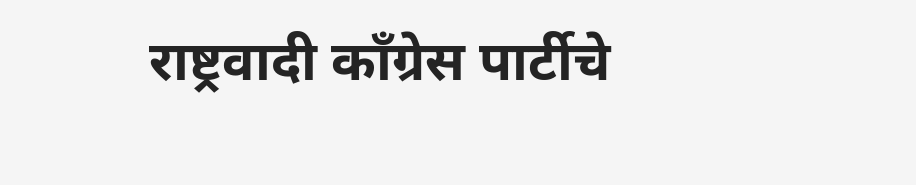राष्ट्रवादी काँग्रेस पार्टीचे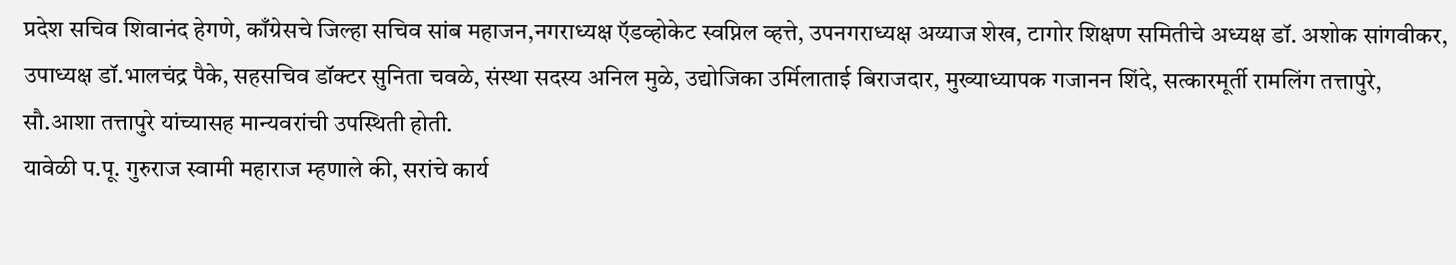प्रदेश सचिव शिवानंद हेगणे, काँग्रेसचे जिल्हा सचिव सांब महाजन,नगराध्यक्ष ऍडव्होकेट स्वप्निल व्हत्ते, उपनगराध्यक्ष अय्याज शेख, टागोर शिक्षण समितीचे अध्यक्ष डॉ. अशोक सांगवीकर, उपाध्यक्ष डॉ.भालचंद्र पैके, सहसचिव डॉक्टर सुनिता चवळे, संस्था सदस्य अनिल मुळे, उद्योजिका उर्मिलाताई बिराजदार, मुख्याध्यापक गजानन शिंदे, सत्कारमूर्ती रामलिंग तत्तापुरे, सौ.आशा तत्तापुरे यांच्यासह मान्यवरांची उपस्थिती होती.
यावेळी प.पू. गुरुराज स्वामी महाराज म्हणाले की, सरांचे कार्य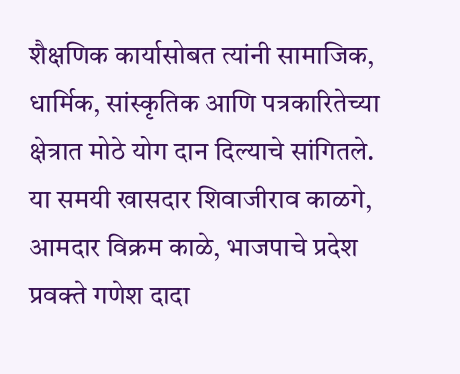शैक्षणिक कार्यासोबत त्यांनी सामाजिक, धार्मिक, सांस्कृतिक आणि पत्रकारितेच्या क्षेत्रात मोठे योग दान दिल्याचे सांगितले.
या समयी खासदार शिवाजीराव काळगे, आमदार विक्रम काळे, भाजपाचे प्रदेश प्रवक्ते गणेश दादा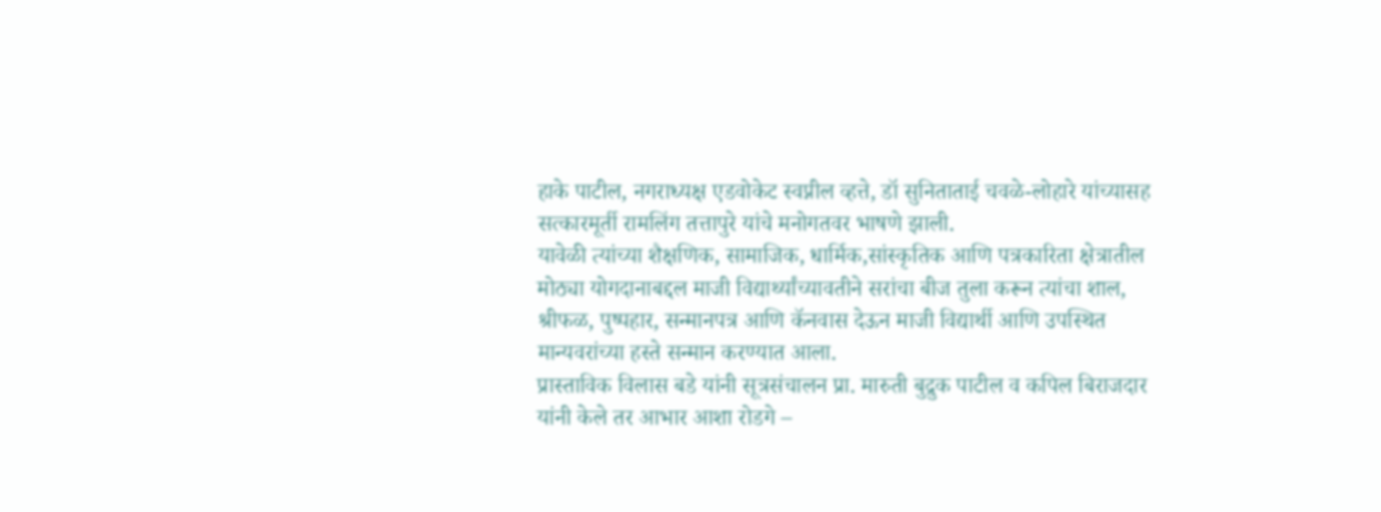हाके पाटील, नगराध्यक्ष एडवोकेट स्वप्नील व्हत्ते, डॉ सुनिताताई चवळे-लोहारे यांच्यासह सत्कारमूर्ती रामलिंग तत्तापुरे यांचे मनोगतवर भाषणे झाली.
यावेळी त्यांच्या शैक्षणिक, सामाजिक, धार्मिक,सांस्कृतिक आणि पत्रकारिता क्षेत्रातील मोठ्या योगदानाबद्दल माजी विद्यार्थ्यांच्यावतीने सरांचा बीज तुला करून त्यांचा शाल, श्रीफळ, पुष्पहार, सन्मानपत्र आणि कॅनवास देऊन माजी विद्यार्थी आणि उपस्थित मान्यवरांच्या हस्ते सन्मान करण्यात आला.
प्रास्ताविक विलास बडे यांनी सूत्रसंचालन प्रा. मारुती बुद्रुक पाटील व कपिल बिराजदार यांनी केले तर आभार आशा रोडगे –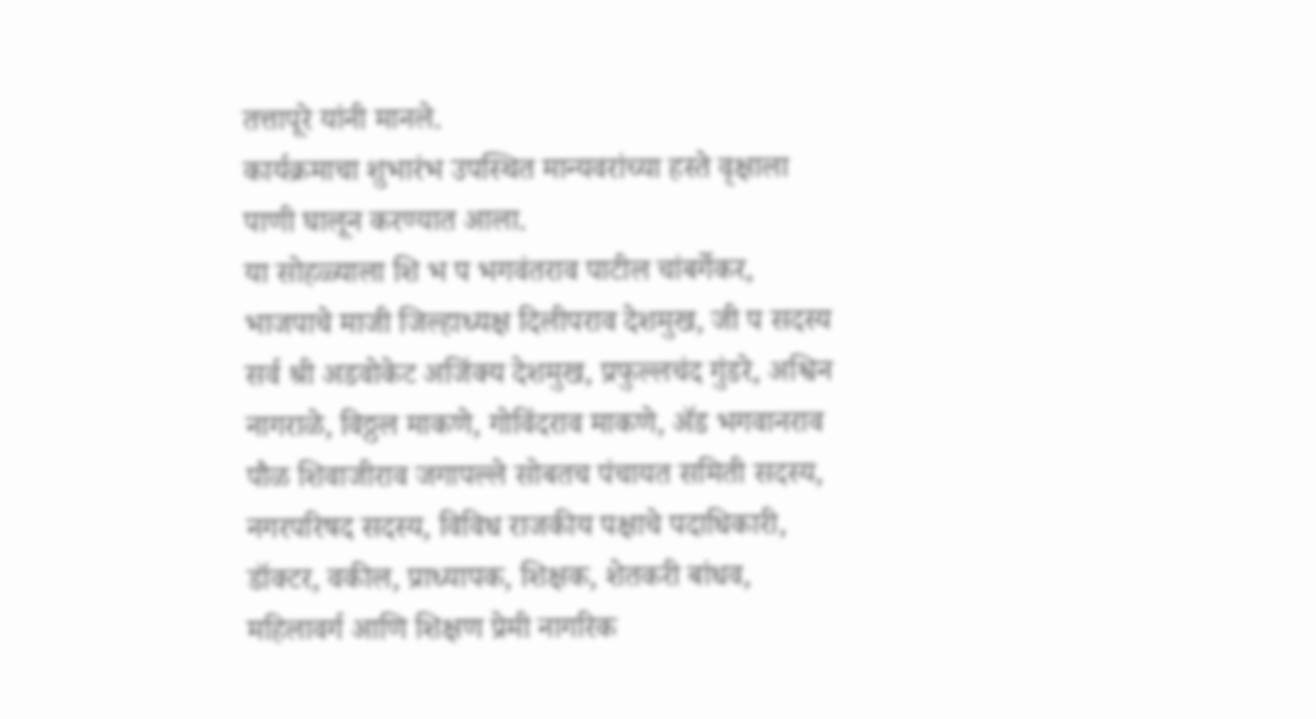तत्तापूरे यांनी मानले.
कार्यक्रमाचा शुभारंभ उपस्थित मान्यवरांच्या हस्ते वृक्षाला पाणी घालून करण्यात आला.
या सोहळ्याला शि भ प भगवंतराव पाटील चांबर्गेकर, भाजपाचे माजी जिल्हाध्यक्ष दिलीपराव देशमुख, जी प सदस्य सर्व श्री अडवोकेट अजिंक्य देशमुख, प्रफुल्लचंद गुंडरे, अश्विन नागराळे, विठ्ठल माकणे, गोविंदराव माकणे, ॲड भगवानराव पौळ शिवाजीराव जगापल्ले सोबतच पंचायत समिती सदस्य, नगरपरिषद सदस्य, विविध राजकीय पक्षाचे पदाधिकारी, डॉक्टर, वकील, प्राध्यापक, शिक्षक, शेतकरी बांधव, महिलावर्ग आणि शिक्षण प्रेमी नागरिक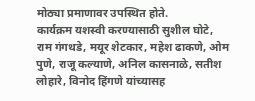मोठ्या प्रमाणावर उपस्थित होते.
कार्यक्रम यशस्वी करण्यासाठी सुशील घोटे, राम गंगथडे, मयूर शेटकार, महेश ढाकणे, ओम पुणे, राजू कल्याणे, अनिल कासनाळे, सतीश लोहारे, विनोद हिंगणे यांच्यासह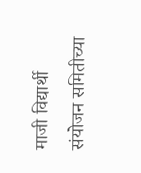माजी विद्यार्थी संयोजन समितीच्या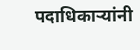पदाधिकाऱ्यांनी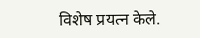विशेष प्रयत्न केले.